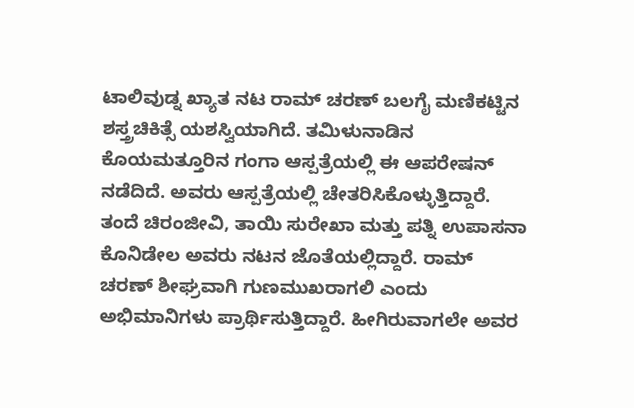ಟಾಲಿವುಡ್ನ ಖ್ಯಾತ ನಟ ರಾಮ್ ಚರಣ್ ಬಲಗೈ ಮಣಿಕಟ್ಟಿನ ಶಸ್ತ್ರಚಿಕಿತ್ಸೆ ಯಶಸ್ವಿಯಾಗಿದೆ. ತಮಿಳುನಾಡಿನ ಕೊಯಮತ್ತೂರಿನ ಗಂಗಾ ಆಸ್ಪತ್ರೆಯಲ್ಲಿ ಈ ಆಪರೇಷನ್ ನಡೆದಿದೆ. ಅವರು ಆಸ್ಪತ್ರೆಯಲ್ಲಿ ಚೇತರಿಸಿಕೊಳ್ಳುತ್ತಿದ್ದಾರೆ. ತಂದೆ ಚಿರಂಜೀವಿ, ತಾಯಿ ಸುರೇಖಾ ಮತ್ತು ಪತ್ನಿ ಉಪಾಸನಾ ಕೊನಿಡೇಲ ಅವರು ನಟನ ಜೊತೆಯಲ್ಲಿದ್ದಾರೆ. ರಾಮ್ ಚರಣ್ ಶೀಘ್ರವಾಗಿ ಗುಣಮುಖರಾಗಲಿ ಎಂದು ಅಭಿಮಾನಿಗಳು ಪ್ರಾರ್ಥಿಸುತ್ತಿದ್ದಾರೆ. ಹೀಗಿರುವಾಗಲೇ ಅವರ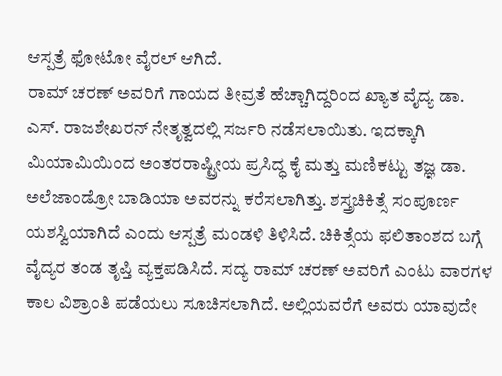ಆಸ್ಪತ್ರೆ ಫೋಟೋ ವೈರಲ್ ಆಗಿದೆ.
ರಾಮ್ ಚರಣ್ ಅವರಿಗೆ ಗಾಯದ ತೀವ್ರತೆ ಹೆಚ್ಚಾಗಿದ್ದರಿಂದ ಖ್ಯಾತ ವೈದ್ಯ ಡಾ. ಎಸ್. ರಾಜಶೇಖರನ್ ನೇತೃತ್ವದಲ್ಲಿ ಸರ್ಜರಿ ನಡೆಸಲಾಯಿತು. ಇದಕ್ಕಾಗಿ ಮಿಯಾಮಿಯಿಂದ ಅಂತರರಾಷ್ಟ್ರೀಯ ಪ್ರಸಿದ್ಧ ಕೈ ಮತ್ತು ಮಣಿಕಟ್ಟು ತಜ್ಞ ಡಾ. ಅಲೆಜಾಂಡ್ರೋ ಬಾಡಿಯಾ ಅವರನ್ನು ಕರೆಸಲಾಗಿತ್ತು. ಶಸ್ತ್ರಚಿಕಿತ್ಸೆ ಸಂಪೂರ್ಣ ಯಶಸ್ವಿಯಾಗಿದೆ ಎಂದು ಆಸ್ಪತ್ರೆ ಮಂಡಳಿ ತಿಳಿಸಿದೆ. ಚಿಕಿತ್ಸೆಯ ಫಲಿತಾಂಶದ ಬಗ್ಗೆ ವೈದ್ಯರ ತಂಡ ತೃಪ್ತಿ ವ್ಯಕ್ತಪಡಿಸಿದೆ. ಸದ್ಯ ರಾಮ್ ಚರಣ್ ಅವರಿಗೆ ಎಂಟು ವಾರಗಳ ಕಾಲ ವಿಶ್ರಾಂತಿ ಪಡೆಯಲು ಸೂಚಿಸಲಾಗಿದೆ. ಅಲ್ಲಿಯವರೆಗೆ ಅವರು ಯಾವುದೇ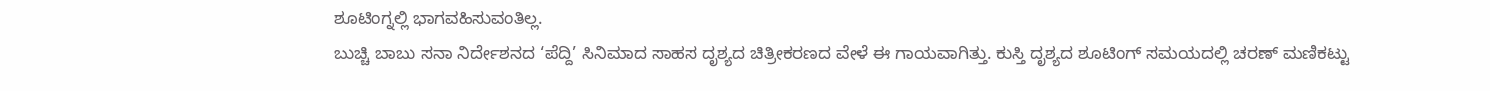ಶೂಟಿಂಗ್ನಲ್ಲಿ ಭಾಗವಹಿಸುವಂತಿಲ್ಲ.
ಬುಚ್ಚಿ ಬಾಬು ಸನಾ ನಿರ್ದೇಶನದ ‘ಪೆದ್ದಿ’ ಸಿನಿಮಾದ ಸಾಹಸ ದೃಶ್ಯದ ಚಿತ್ರೀಕರಣದ ವೇಳೆ ಈ ಗಾಯವಾಗಿತ್ತು. ಕುಸ್ತಿ ದೃಶ್ಯದ ಶೂಟಿಂಗ್ ಸಮಯದಲ್ಲಿ ಚರಣ್ ಮಣಿಕಟ್ಟು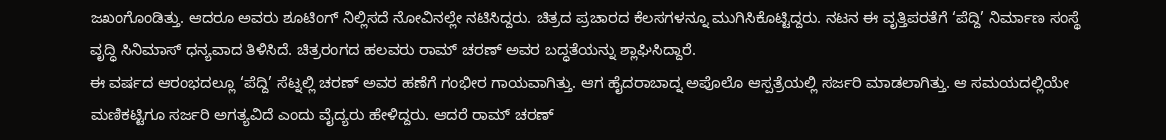ಜಖಂಗೊಂಡಿತ್ತು. ಆದರೂ ಅವರು ಶೂಟಿಂಗ್ ನಿಲ್ಲಿಸದೆ ನೋವಿನಲ್ಲೇ ನಟಿಸಿದ್ದರು. ಚಿತ್ರದ ಪ್ರಚಾರದ ಕೆಲಸಗಳನ್ನೂ ಮುಗಿಸಿಕೊಟ್ಟಿದ್ದರು. ನಟನ ಈ ವೃತ್ತಿಪರತೆಗೆ ‘ಪೆದ್ದಿ’ ನಿರ್ಮಾಣ ಸಂಸ್ಥೆ ವೃದ್ಧಿ ಸಿನಿಮಾಸ್ ಧನ್ಯವಾದ ತಿಳಿಸಿದೆ. ಚಿತ್ರರಂಗದ ಹಲವರು ರಾಮ್ ಚರಣ್ ಅವರ ಬದ್ಧತೆಯನ್ನು ಶ್ಲಾಘಿಸಿದ್ದಾರೆ.
ಈ ವರ್ಷದ ಆರಂಭದಲ್ಲೂ ‘ಪೆದ್ದಿ’ ಸೆಟ್ನಲ್ಲಿ ಚರಣ್ ಅವರ ಹಣೆಗೆ ಗಂಭೀರ ಗಾಯವಾಗಿತ್ತು. ಆಗ ಹೈದರಾಬಾದ್ನ ಅಪೊಲೊ ಆಸ್ಪತ್ರೆಯಲ್ಲಿ ಸರ್ಜರಿ ಮಾಡಲಾಗಿತ್ತು. ಆ ಸಮಯದಲ್ಲಿಯೇ ಮಣಿಕಟ್ಟಿಗೂ ಸರ್ಜರಿ ಅಗತ್ಯವಿದೆ ಎಂದು ವೈದ್ಯರು ಹೇಳಿದ್ದರು. ಆದರೆ ರಾಮ್ ಚರಣ್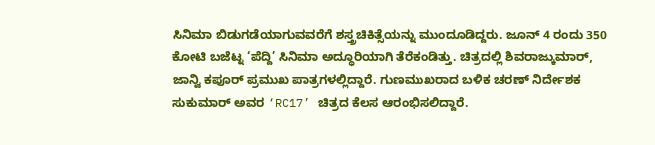ಸಿನಿಮಾ ಬಿಡುಗಡೆಯಾಗುವವರೆಗೆ ಶಸ್ತ್ರಚಿಕಿತ್ಸೆಯನ್ನು ಮುಂದೂಡಿದ್ದರು. ಜೂನ್ 4 ರಂದು 350 ಕೋಟಿ ಬಜೆಟ್ನ ‘ಪೆದ್ದಿ’ ಸಿನಿಮಾ ಅದ್ಧೂರಿಯಾಗಿ ತೆರೆಕಂಡಿತ್ತು. ಚಿತ್ರದಲ್ಲಿ ಶಿವರಾಜ್ಕುಮಾರ್, ಜಾನ್ವಿ ಕಪೂರ್ ಪ್ರಮುಖ ಪಾತ್ರಗಳಲ್ಲಿದ್ದಾರೆ. ಗುಣಮುಖರಾದ ಬಳಿಕ ಚರಣ್ ನಿರ್ದೇಶಕ ಸುಕುಮಾರ್ ಅವರ ‘RC17’ ಚಿತ್ರದ ಕೆಲಸ ಆರಂಭಿಸಲಿದ್ದಾರೆ.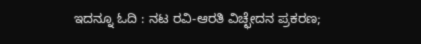ಇದನ್ನೂ ಓದಿ : ನಟ ರವಿ-ಆರತಿ ವಿಚ್ಛೇದನ ಪ್ರಕರಣ;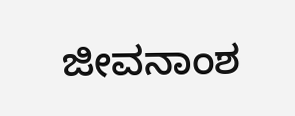ಜೀವನಾಂಶ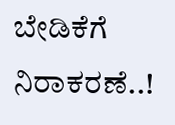ಬೇಡಿಕೆಗೆ ನಿರಾಕರಣೆ..!